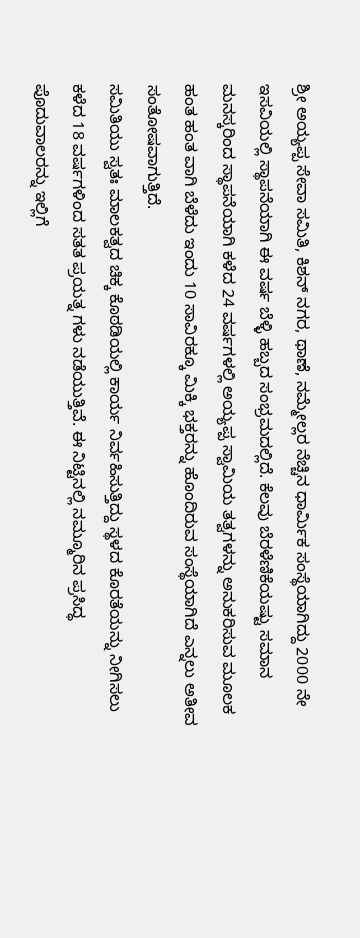ಶ್ರೀ ಅಯ್ಯಪ್ಪ ಸೇವಾ ಸಮಿತಿ, ಕಿಶನ್ ನಗರ, ಥಾಣೆ, ನಮ್ಮೇಲ್ಲರ ನೆಚ್ಚಿನ ಧಾರ್ಮಿಕ ಸಂಸ್ಥೆಯಾಗಿದ್ದು 2000 ನೇ ಇಸವಿಯಲ್ಲಿ ಸ್ಥಾಪನೆಯಾಗಿ ಈ ವರ್ಷ ಬೆಳ್ಳಿ ಹಬ್ಬದ ಸಂಭ್ರಮದಲ್ಲಿದೆ. ಕೆಲವು ಬೆರಳೆಣಿಕೆಯಷ್ಟು ಸಮಾನ ಮನಸ್ಕರಿಂದ ಸ್ಥಾಪನೆಯಾಗಿ ಕಳೆದ 24 ವರ್ಷಗಳಲ್ಲಿ ಅಯ್ಯಪ್ಪ ಸ್ವಾಮಿಯ ತತ್ವಗಳನ್ನು ಅನುಕರಿಸುವ ಮೂಲಕ ಹಂತ ಹಂತ ವಾಗಿ ಬೆಳೆದು ಇಂದು 10 ಸಾವಿರಕ್ಕೂ ಮಿಕ್ಕಿ ಭಕ್ತರನ್ನು ಹೊಂದಿರುವ ಸಂಸ್ಥೆಯಾಗಿದೆ ಎನ್ನಲು ಅತೀವ ಸಂತೋಷವಾಗುತ್ತಿದೆ.
ಸಮಿತಿಯು ಸ್ವತಃ ಮಾಲಕತ್ವದ ಚಿಕ್ಕ ಕೊಠಡಿಯಲ್ಲಿ ಕಾರ್ಯ ನಿರ್ವಹಿಸುತ್ತಿದ್ದು ಸ್ಥಳದ ಕೊರತೆಯನ್ನು ನೀಗಿಸಲು ಕಳೆದ 18 ವರ್ಷಗಳಿಂದ ಸತತ ಪ್ರಯತ್ನ ಗಳು ನಡೆಯುತ್ತಿವೆ. ಈ ನಿಟ್ಟಿನಲ್ಲಿ ನಮ್ಮೂರಿನ ಪ್ರಸಿದ್ಧ
ಪೊದುವಾಲರನ್ನು ಇಲ್ಲಿಗೆ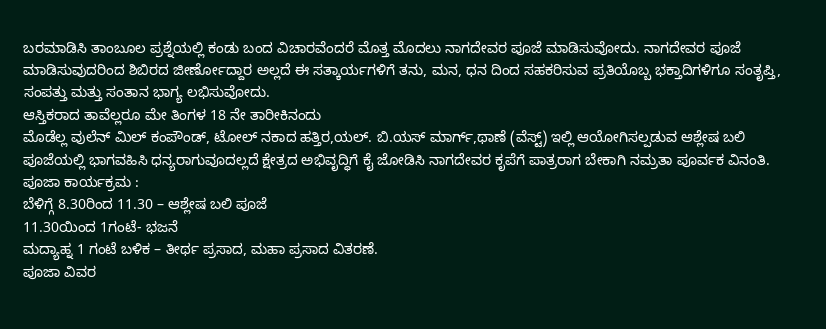ಬರಮಾಡಿಸಿ ತಾಂಬೂಲ ಪ್ರಶ್ನೆಯಲ್ಲಿ ಕಂಡು ಬಂದ ವಿಚಾರವೆಂದರೆ ಮೊತ್ತ ಮೊದಲು ನಾಗದೇವರ ಪೂಜೆ ಮಾಡಿಸುವೋದು. ನಾಗದೇವರ ಪೂಜೆ ಮಾಡಿಸುವುದರಿಂದ ಶಿಬಿರದ ಜೀರ್ಣೋದ್ದಾರ ಅಲ್ಲದೆ ಈ ಸತ್ಕಾರ್ಯಗಳಿಗೆ ತನು, ಮನ, ಧನ ದಿಂದ ಸಹಕರಿಸುವ ಪ್ರತಿಯೊಬ್ಬ ಭಕ್ತಾದಿಗಳಿಗೂ ಸಂತೃಪ್ತಿ, ಸಂಪತ್ತು ಮತ್ತು ಸಂತಾನ ಭಾಗ್ಯ ಲಭಿಸುವೋದು.
ಆಸ್ತಿಕರಾದ ತಾವೆಲ್ಲರೂ ಮೇ ತಿಂಗಳ 18 ನೇ ತಾರೀಕಿನಂದು
ಮೊಡೆಲ್ಲ ವುಲೆನ್ ಮಿಲ್ ಕಂಪೌಂಡ್, ಟೋಲ್ ನಕಾದ ಹತ್ತಿರ,ಯಲ್. ಬಿ.ಯಸ್ ಮಾರ್ಗ್,ಥಾಣೆ (ವೆಸ್ಟ್) ಇಲ್ಲಿ ಆಯೋಗಿಸಲ್ಪಡುವ ಆಶ್ಲೇಷ ಬಲಿ ಪೂಜೆಯಲ್ಲಿ ಭಾಗವಹಿಸಿ ಧನ್ಯರಾಗುವೂದಲ್ಲದೆ ಕ್ಷೇತ್ರದ ಅಭಿವೃದ್ಧಿಗೆ ಕೈ ಜೋಡಿಸಿ ನಾಗದೇವರ ಕೃಪೆಗೆ ಪಾತ್ರರಾಗ ಬೇಕಾಗಿ ನಮ್ರತಾ ಪೂರ್ವಕ ವಿನಂತಿ.
ಪೂಜಾ ಕಾರ್ಯಕ್ರಮ :
ಬೆಳಿಗ್ಗೆ 8.30ರಿಂದ 11.30 – ಆಶ್ಲೇಷ ಬಲಿ ಪೂಜೆ
11.30ಯಿಂದ 1ಗಂಟೆ- ಭಜನೆ
ಮದ್ಯಾಹ್ನ 1 ಗಂಟೆ ಬಳಿಕ – ತೀರ್ಥ ಪ್ರಸಾದ, ಮಹಾ ಪ್ರಸಾದ ವಿತರಣೆ.
ಪೂಜಾ ವಿವರ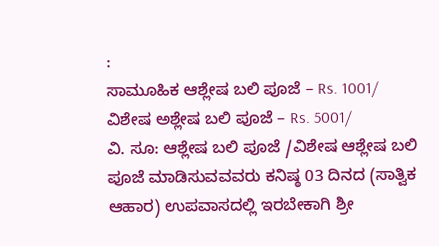:
ಸಾಮೂಹಿಕ ಆಶ್ಲೇಷ ಬಲಿ ಪೂಜೆ – Rs. 1001/
ವಿಶೇಷ ಅಶ್ಲೇಷ ಬಲಿ ಪೂಜೆ – Rs. 5001/
ವಿ. ಸೂ: ಆಶ್ಲೇಷ ಬಲಿ ಪೂಜೆ /ವಿಶೇಷ ಆಶ್ಲೇಷ ಬಲಿ ಪೂಜೆ ಮಾಡಿಸುವವವರು ಕನಿಷ್ಠ 03 ದಿನದ (ಸಾತ್ವಿಕ ಆಹಾರ) ಉಪವಾಸದಲ್ಲಿ ಇರಬೇಕಾಗಿ ಶ್ರೀ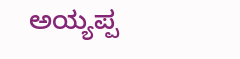ಅಯ್ಯಪ್ಪ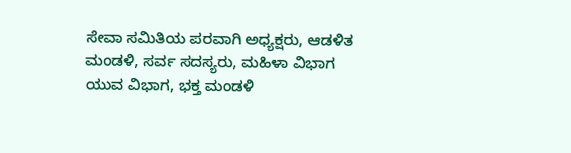ಸೇವಾ ಸಮಿತಿಯ ಪರವಾಗಿ ಅಧ್ಯಕ್ಷರು, ಆಡಳಿತ ಮಂಡಳಿ, ಸರ್ವ ಸದಸ್ಯರು, ಮಹಿಳಾ ವಿಭಾಗ
ಯುವ ವಿಭಾಗ, ಭಕ್ತ ಮಂಡಳಿ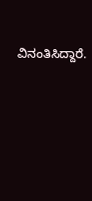ವಿನಂತಿಸಿದ್ದಾರೆ.